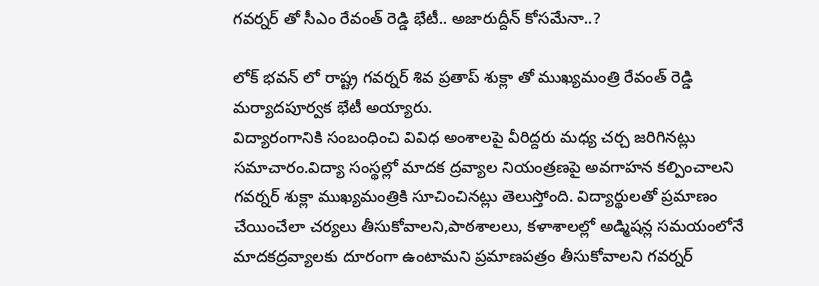గ‌వ‌ర్న‌ర్ తో సీఎం రేవంత్ రెడ్డి భేటీ.. అజారుద్దీన్ కోస‌మేనా..?

లోక్ భవన్ లో రాష్ట్ర గవర్నర్ శివ ప్రతాప్ శుక్లా తో ముఖ్యమంత్రి రేవంత్ రెడ్డి మర్యాదపూర్వక భేటీ అయ్యారు.
విద్యారంగానికి సంబంధించి వివిధ అంశాలపై వీరిద్ద‌రు మ‌ధ్య చ‌ర్చ జ‌రిగిన‌ట్లు స‌మాచారం.విద్యా సంస్థల్లో మాదక ద్రవ్యాల నియంత్రణపై అవగాహన కల్పించాలని గవర్నర్ శుక్లా ముఖ్య‌మంత్రికి సూచించిన‌ట్లు తెలుస్తోంది. విద్యార్థులతో ప్రమాణం చేయించేలా చర్యలు తీసుకోవాలని,పాఠశాలలు, కళాశాలల్లో అడ్మిషన్ల సమయంలోనే మాదకద్రవ్యాలకు దూరంగా ఉంటామని ప్రమాణపత్రం తీసుకోవాలని గ‌వ‌ర్న‌ర్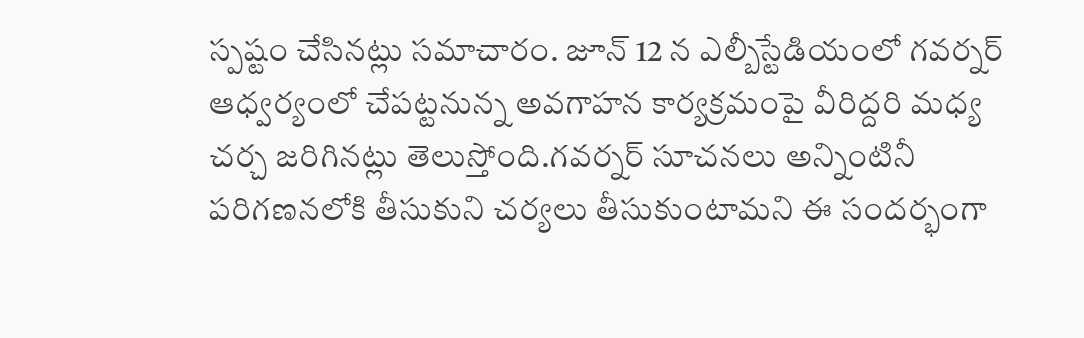స్ప‌ష్టం చేసిన‌ట్లు స‌మాచారం. జూన్ 12 న ఎల్బీస్టేడియంలో గవర్నర్ ఆధ్వర్యంలో చేపట్టనున్న అవగాహన కార్యక్రమంపై వీరిద్ద‌రి మ‌ధ్య చ‌ర్చ జ‌రిగిన‌ట్లు తెలుస్తోంది.గవర్నర్ సూచనలు అన్నింటినీ పరిగణనలోకి తీసుకుని చర్యలు తీసుకుంటామని ఈ సంద‌ర్భంగా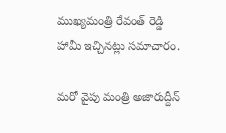ముఖ్య‌మంత్రి రేవంత్ రెడ్డి హామీ ఇచ్చిన‌ట్లు స‌మాచారం.

మ‌రో వైపు మంత్రి అజారుద్దీన్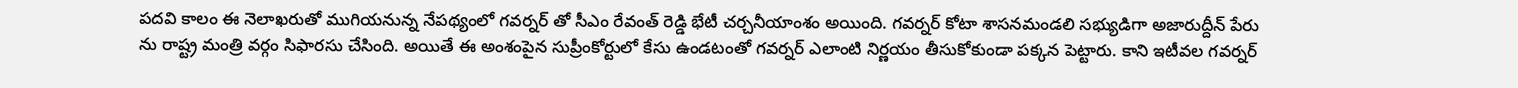ప‌ద‌వి కాలం ఈ నెలాఖ‌రుతో ముగియ‌నున్న నేప‌థ్యంలో గ‌వ‌ర్న‌ర్ తో సీఎం రేవంత్ రెడ్డి భేటీ చ‌ర్చ‌నీయాంశం అయింది. గ‌వ‌ర్న‌ర్ కోటా శాస‌న‌మండ‌లి స‌భ్యుడిగా అజారుద్దీన్ పేరు ను రాష్ట్ర మంత్రి వ‌ర్గం సిఫార‌సు చేసింది. అయితే ఈ అంశంపైన సుప్రీంకోర్టులో కేసు ఉండ‌టంతో గ‌వ‌ర్న‌ర్ ఎలాంటి నిర్ణ‌యం తీసుకోకుండా ప‌క్క‌న పెట్టారు. కాని ఇటీవ‌ల గ‌వ‌ర్న‌ర్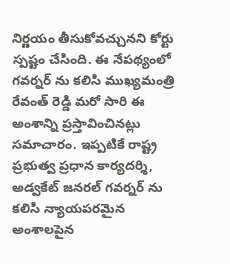నిర్ణ‌యం తీసుకోవ‌చ్చున‌ని కోర్టు స్ప‌ష్టం చేసింది. ఈ నేప‌థ్యంలో గ‌వ‌ర్న‌ర్ ను క‌లిసి ముఖ్య‌మంత్రి రేవంత్ రెడ్డి మ‌రో సారి ఈ అంశాన్ని ప్ర‌స్తావించిన‌ట్లు స‌మాచారం. ఇప్ప‌టికే రాష్ట్ర ప్ర‌భుత్వ ప్ర‌ధాన కార్య‌ద‌ర్శి, అడ్వ‌కేట్ జ‌న‌ర‌ల్ గ‌వ‌ర్న‌ర్ ను క‌లిసి న్యాయ‌ప‌ర‌మైన అంశాల‌పైన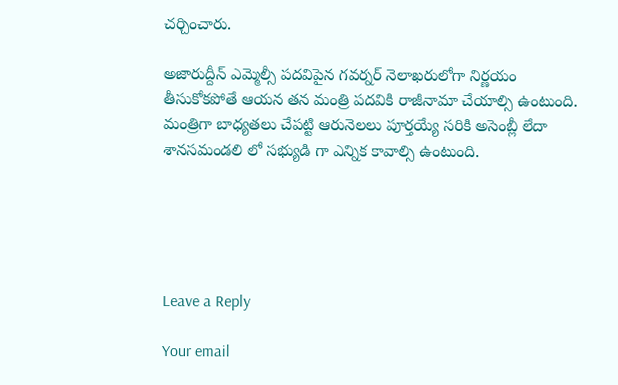చ‌ర్చించారు.

అజారుద్దీన్ ఎమ్మెల్సీ ప‌ద‌విపైన గ‌వ‌ర్న‌ర్ నెలాఖ‌రులోగా నిర్ణ‌యం తీసుకోక‌పోతే ఆయ‌న త‌న మంత్రి ప‌ద‌వికి రాజీనామా చేయాల్సి ఉంటుంది. మంత్రిగా బాధ్య‌త‌లు చేప‌ట్టి ఆరునెల‌లు పూర్త‌య్యే స‌రికి అసెంబ్లీ లేదా శాన‌స‌మండ‌లి లో స‌భ్యుడి గా ఎన్నిక కావాల్సి ఉంటుంది.





Leave a Reply

Your email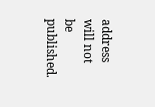address will not be published.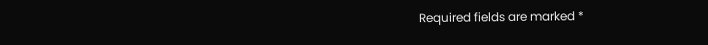Required fields are marked *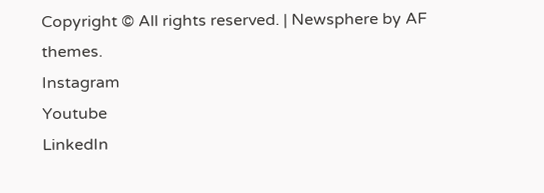Copyright © All rights reserved. | Newsphere by AF themes.
Instagram
Youtube
LinkedIn